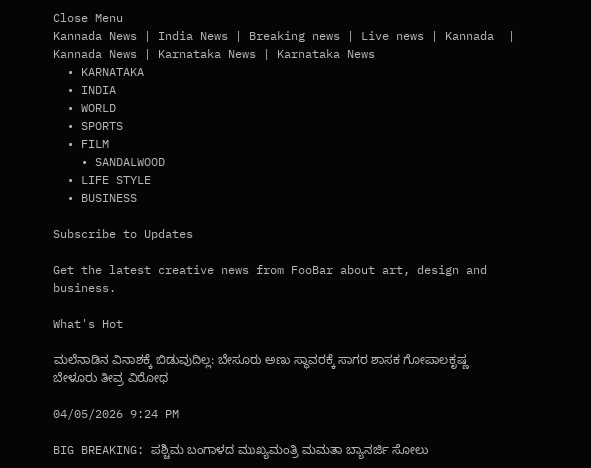Close Menu
Kannada News | India News | Breaking news | Live news | Kannada  | Kannada News | Karnataka News | Karnataka News
  • KARNATAKA
  • INDIA
  • WORLD
  • SPORTS
  • FILM
    • SANDALWOOD
  • LIFE STYLE
  • BUSINESS

Subscribe to Updates

Get the latest creative news from FooBar about art, design and business.

What's Hot

ಮಲೆನಾಡಿನ ವಿನಾಶಕ್ಕೆ ಬಿಡುವುದಿಲ್ಲ: ಬೇಸೂರು ಅಣು ಸ್ಥಾವರಕ್ಕೆ ಸಾಗರ ಶಾಸಕ ಗೋಪಾಲಕೃಷ್ಣ ಬೇಳೂರು ತೀವ್ರ ವಿರೋಧ

04/05/2026 9:24 PM

BIG BREAKING: ಪಶ್ಚಿಮ ಬಂಗಾಳದ ಮುಖ್ಯಮಂತ್ರಿ ಮಮತಾ ಬ್ಯಾನರ್ಜಿ ಸೋಲು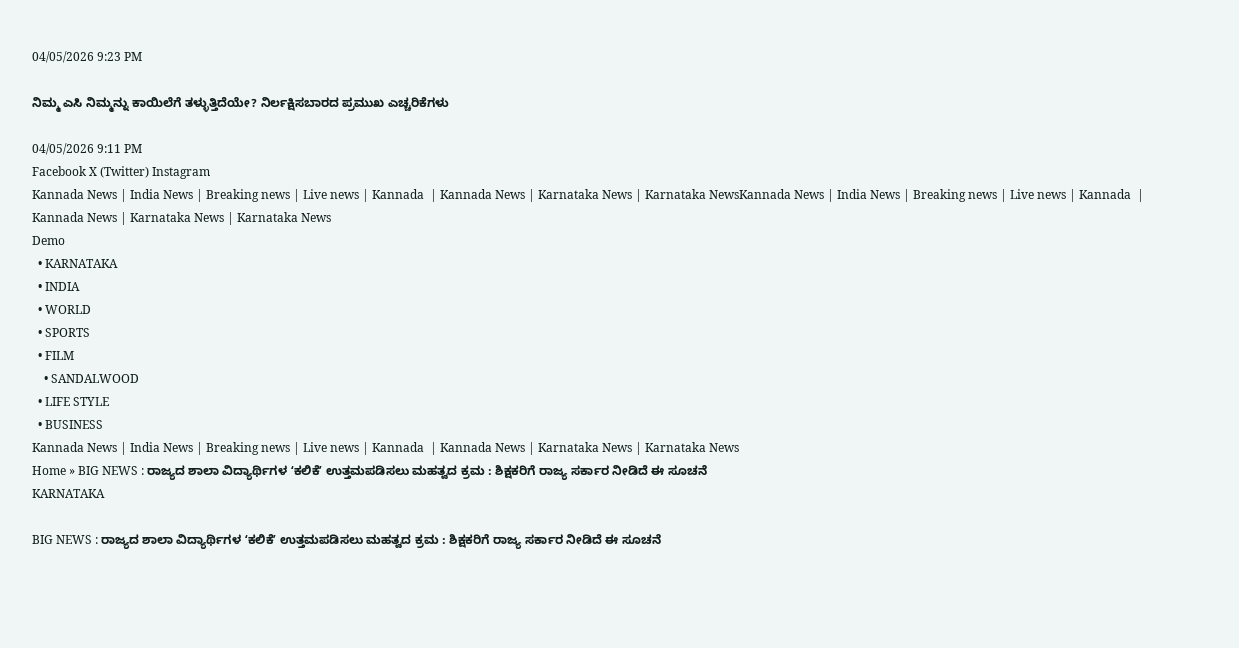04/05/2026 9:23 PM

ನಿಮ್ಮ ಎಸಿ ನಿಮ್ಮನ್ನು ಕಾಯಿಲೆಗೆ ತಳ್ಳುತ್ತಿದೆಯೇ? ನಿರ್ಲಕ್ಷಿಸಬಾರದ ಪ್ರಮುಖ ಎಚ್ಚರಿಕೆಗಳು

04/05/2026 9:11 PM
Facebook X (Twitter) Instagram
Kannada News | India News | Breaking news | Live news | Kannada  | Kannada News | Karnataka News | Karnataka NewsKannada News | India News | Breaking news | Live news | Kannada  | Kannada News | Karnataka News | Karnataka News
Demo
  • KARNATAKA
  • INDIA
  • WORLD
  • SPORTS
  • FILM
    • SANDALWOOD
  • LIFE STYLE
  • BUSINESS
Kannada News | India News | Breaking news | Live news | Kannada  | Kannada News | Karnataka News | Karnataka News
Home » BIG NEWS : ರಾಜ್ಯದ ಶಾಲಾ ವಿದ್ಯಾರ್ಥಿಗಳ ʻಕಲಿಕೆʼ ಉತ್ತಮಪಡಿಸಲು ಮಹತ್ವದ ಕ್ರಮ : ಶಿಕ್ಷಕರಿಗೆ ರಾಜ್ಯ ಸರ್ಕಾರ ನೀಡಿದೆ ಈ ಸೂಚನೆ
KARNATAKA

BIG NEWS : ರಾಜ್ಯದ ಶಾಲಾ ವಿದ್ಯಾರ್ಥಿಗಳ ʻಕಲಿಕೆʼ ಉತ್ತಮಪಡಿಸಲು ಮಹತ್ವದ ಕ್ರಮ : ಶಿಕ್ಷಕರಿಗೆ ರಾಜ್ಯ ಸರ್ಕಾರ ನೀಡಿದೆ ಈ ಸೂಚನೆ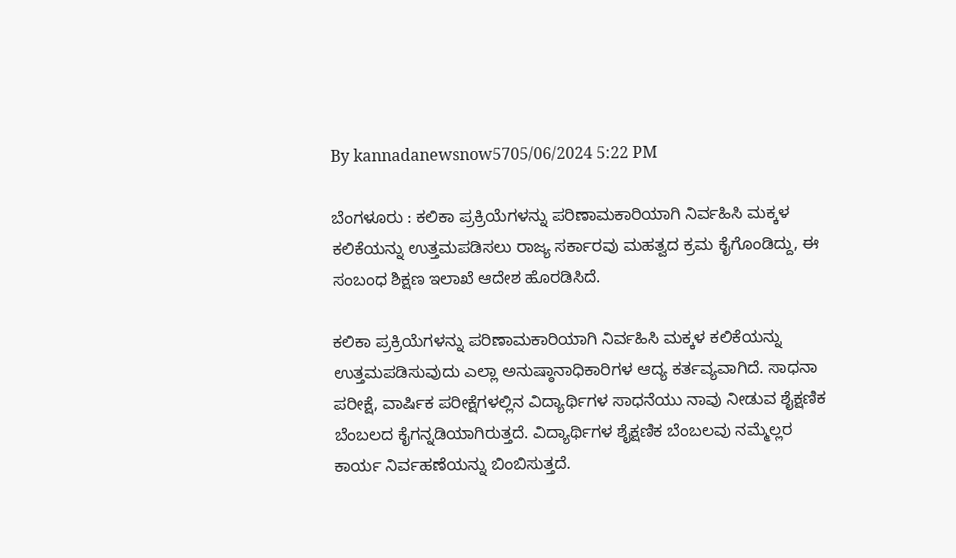By kannadanewsnow5705/06/2024 5:22 PM

ಬೆಂಗಳೂರು : ಕಲಿಕಾ ಪ್ರಕ್ರಿಯೆಗಳನ್ನು ಪರಿಣಾಮಕಾರಿಯಾಗಿ ನಿರ್ವಹಿಸಿ ಮಕ್ಕಳ ಕಲಿಕೆಯನ್ನು ಉತ್ತಮಪಡಿಸಲು ರಾಜ್ಯ ಸರ್ಕಾರವು ಮಹತ್ವದ ಕ್ರಮ ಕೈಗೊಂಡಿದ್ದು, ಈ ಸಂಬಂಧ ಶಿಕ್ಷಣ ಇಲಾಖೆ ಆದೇಶ ಹೊರಡಿಸಿದೆ.

ಕಲಿಕಾ ಪ್ರಕ್ರಿಯೆಗಳನ್ನು ಪರಿಣಾಮಕಾರಿಯಾಗಿ ನಿರ್ವಹಿಸಿ ಮಕ್ಕಳ ಕಲಿಕೆಯನ್ನು ಉತ್ತಮಪಡಿಸುವುದು ಎಲ್ಲಾ ಅನುಷ್ಠಾನಾಧಿಕಾರಿಗಳ ಆದ್ಯ ಕರ್ತವ್ಯವಾಗಿದೆ. ಸಾಧನಾ ಪರೀಕ್ಷೆ, ವಾರ್ಷಿಕ ಪರೀಕ್ಷೆಗಳಲ್ಲಿನ ವಿದ್ಯಾರ್ಥಿಗಳ ಸಾಧನೆಯು ನಾವು ನೀಡುವ ಶೈಕ್ಷಣಿಕ ಬೆಂಬಲದ ಕೈಗನ್ನಡಿಯಾಗಿರುತ್ತದೆ. ವಿದ್ಯಾರ್ಥಿಗಳ ಶೈಕ್ಷಣಿಕ ಬೆಂಬಲವು ನಮ್ಮೆಲ್ಲರ ಕಾರ್ಯ ನಿರ್ವಹಣೆಯನ್ನು ಬಿಂಬಿಸುತ್ತದೆ.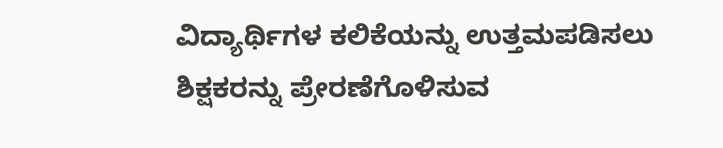ವಿದ್ಯಾರ್ಥಿಗಳ ಕಲಿಕೆಯನ್ನು ಉತ್ತಮಪಡಿಸಲು ಶಿಕ್ಷಕರನ್ನು ಪ್ರೇರಣೆಗೊಳಿಸುವ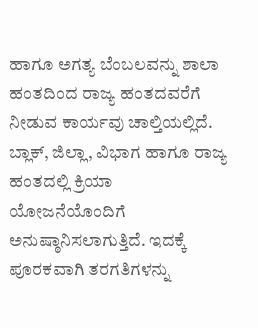ಹಾಗೂ ಅಗತ್ಯ ಬೆಂಬಲವನ್ನು ಶಾಲಾ ಹಂತದಿಂದ ರಾಜ್ಯ ಹಂತದವರೆಗೆ ನೀಡುವ ಕಾರ್ಯವು ಚಾಲ್ತಿಯಲ್ಲಿದೆ. ಬ್ಲಾಕ್, ಜಿಲ್ಲಾ, ವಿಭಾಗ ಹಾಗೂ ರಾಜ್ಯ ಹಂತದಲ್ಲಿ ಕ್ರಿಯಾ ಯೋಜನೆಯೊಂದಿಗೆ ಅನುಷ್ಠಾನಿಸಲಾಗುತ್ತಿದೆ. ಇದಕ್ಕೆ ಪೂರಕವಾಗಿ ತರಗತಿಗಳನ್ನು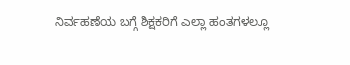ನಿರ್ವಹಣೆಯ ಬಗ್ಗೆ ಶಿಕ್ಷಕರಿಗೆ ಎಲ್ಲಾ ಹಂತಗಳಲ್ಲೂ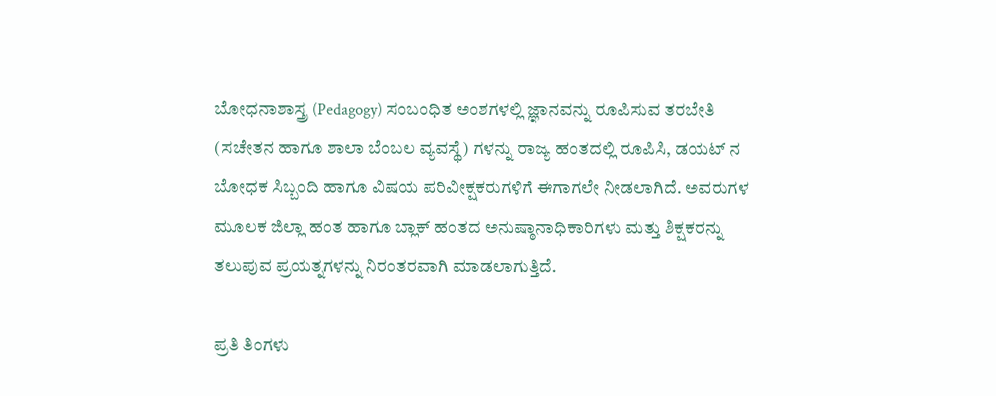ಬೋಧನಾಶಾಸ್ತ್ರ (Pedagogy) ಸಂಬಂಧಿತ ಅಂಶಗಳಲ್ಲಿ ಜ್ಞಾನವನ್ನು ರೂಪಿಸುವ ತರಬೇತಿ (ಸಚೇತನ ಹಾಗೂ ಶಾಲಾ ಬೆಂಬಲ ವ್ಯವಸ್ಥೆ) ಗಳನ್ನು ರಾಜ್ಯ ಹಂತದಲ್ಲಿ ರೂಪಿಸಿ, ಡಯಟ್ ನ ಬೋಧಕ ಸಿಬ್ಬಂದಿ ಹಾಗೂ ವಿಷಯ ಪರಿವೀಕ್ಷಕರುಗಳಿಗೆ ಈಗಾಗಲೇ ನೀಡಲಾಗಿದೆ. ಅವರುಗಳ ಮೂಲಕ ಜಿಲ್ಲಾ ಹಂತ ಹಾಗೂ ಬ್ಲಾಕ್ ಹಂತದ ಅನುಷ್ಠಾನಾಧಿಕಾರಿಗಳು ಮತ್ತು ಶಿಕ್ಷಕರನ್ನು ತಲುಪುವ ಪ್ರಯತ್ನಗಳನ್ನು ನಿರಂತರವಾಗಿ ಮಾಡಲಾಗುತ್ತಿದೆ.

ಪ್ರತಿ ತಿಂಗಳು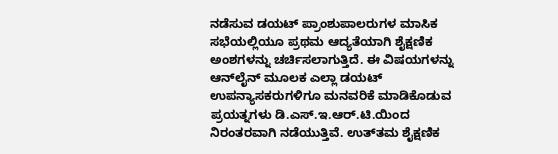ನಡೆಸುವ ಡಯಟ್ ಪ್ರಾಂಶುಪಾಲರುಗಳ ಮಾಸಿಕ ಸಭೆಯಲ್ಲಿಯೂ ಪ್ರಥಮ ಆದ್ಯತೆಯಾಗಿ ಶೈಕ್ಷಣಿಕ ಅಂಶಗಳನ್ನು ಚರ್ಚಿಸಲಾಗುತ್ತಿದೆ. ಈ ವಿಷಯಗಳನ್ನು ಆನ್‌ಲೈನ್ ಮೂಲಕ ಎಲ್ಲಾ ಡಯಟ್ ಉಪನ್ಯಾಸಕರುಗಳಿಗೂ ಮನವರಿಕೆ ಮಾಡಿಕೊಡುವ ಪ್ರಯತ್ನಗಳು ಡಿ.ಎಸ್.ಇ.ಆ‌ರ್.ಟಿ.ಯಿಂದ ನಿರಂತರವಾಗಿ ನಡೆಯುತ್ತಿವೆ. ಉತ್‌ತಮ ಶೈಕ್ಷಣಿಕ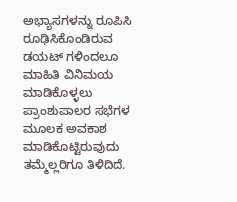ಅಭ್ಯಾಸಗಳನ್ನು ರೂಪಿಸಿ ರೂಢಿಸಿಕೊಂಡಿರುವ ಡಯಟ್‌ ಗಳಿಂದಲೂ ಮಾಹಿತಿ ವಿನಿಮಯ ಮಾಡಿಕೊಳ್ಳಲು ಪ್ರಾಂಶುಪಾಲರ ಸಭೆಗಳ ಮೂಲಕ ಅವಕಾಶ ಮಾಡಿಕೊಟ್ಟಿರುವುದು ತಮ್ಮೆಲ್ಲರಿಗೂ ತಿಳಿದಿದೆ.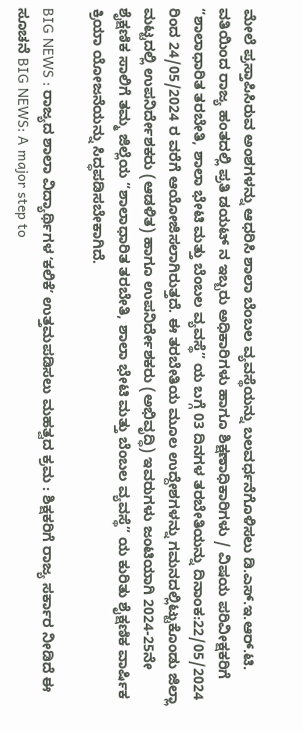ಮೇಲೆ ಪ್ರಸ್ತಾಪಿಸಿರುವ ಅಂಶಗಳನ್ನು ಆಧರಿಸಿ ಶಾಲಾ ಬೆಂಬಲ ವ್ಯವಸ್ಥೆಯನ್ನು ಬಲವರ್ಧನೆಗೊಳಿಸಲು ಡಿ.ಎಸ್.ಇ.ಆರ್.ಟಿ. ವತಿಯಿಂದ ರಾಜ್ಯ ಹಂತದಲ್ಲಿ ಪ್ರತಿ ಡಯಟ್ ನ ಇಬ್ಬರು ಅಧಿಕಾರಿಗಳು ಹಾಗೂ ಶಿಕ್ಷಣಾಧಿಕಾರಿಗಳು / ವಿಷಯ ಪರಿವೀಕ್ಷಕರಿಗೆ “ಶಾಲಾಧಾರಿತ ತರಬೇತಿ, ಶಾಲಾ ಭೇಟಿ ಮತ್ತು ಬೆಂಬಲ ವ್ಯವಸ್ಥೆ” ಯ ಬಗ್ಗೆ 03 ದಿನಗಳ ತರಬೇತಿಯನ್ನು ದಿನಾಂಕ:22/05/2024 ರಿಂದ 24/05/2024 ರ ವರೆಗೆ ಆಯೋಜಿಸಲಾಗಿರುತ್ತದೆ. ಈ ತರಬೇತಿಯ ಮೂಲ ಉದ್ದೇಶಗಳನ್ನು ಗಮನದಲ್ಲಿಟ್ಟುಕೊಂಡು ಜಿಲ್ಲಾ ಮಟ್ಟದಲ್ಲಿ ಉಪನಿರ್ದೇಶಕರು (ಆಡಳಿತ) ಹಾಗೂ ಉಪನಿರ್ದೇಶಕರು (ಅಭಿವೃದ್ಧಿ) ಇವರುಗಳು ಜಂಟಿಯಾಗಿ 2024-25ನೇ ಶೈಕ್ಷಣಿಕ ಸಾಲಿಗೆ ತಮ್ಮ ಜಿಲ್ಲೆಯ “ಶಾಲಾಧಾರಿತ ತರಬೇತಿ, ಶಾಲಾ ಭೇಟಿ ಮತ್ತು ಬೆಂಬಲ ವ್ಯವಸ್ಥೆ” ಯ ಕುರಿತು ಶೈಕ್ಷಣಿಕ ವಾರ್ಷಿಕ ಕ್ರಿಯಾ ಯೋಜನೆಯನ್ನು ಸಿದ್ಧಪಡಿಸಬೇಕಾಗಿದೆ.

BIG NEWS : ರಾಜ್ಯದ ಶಾಲಾ ವಿದ್ಯಾರ್ಥಿಗಳ ʻಕಲಿಕೆʼ ಉತ್ತಮಪಡಿಸಲು ಮಹತ್ವದ ಕ್ರಮ : ಶಿಕ್ಷಕರಿಗೆ ರಾಜ್ಯ ಸರ್ಕಾರ ನೀಡಿದೆ ಈ ಸೂಚನೆ BIG NEWS: A major step to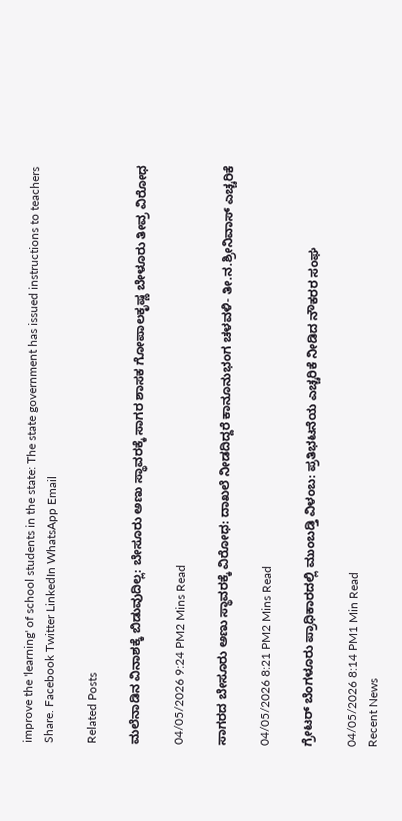improve the 'learning' of school students in the state: The state government has issued instructions to teachers
Share. Facebook Twitter LinkedIn WhatsApp Email

Related Posts

ಮಲೆನಾಡಿನ ವಿನಾಶಕ್ಕೆ ಬಿಡುವುದಿಲ್ಲ: ಬೇಸೂರು ಅಣು ಸ್ಥಾವರಕ್ಕೆ ಸಾಗರ ಶಾಸಕ ಗೋಪಾಲಕೃಷ್ಣ ಬೇಳೂರು ತೀವ್ರ ವಿರೋಧ

04/05/2026 9:24 PM2 Mins Read

ಸಾಗರದ ಬೇಸೂರು ಅಣು ಸ್ಥಾವರಕ್ಕೆ ವಿರೋಧ: ದಾಖಲೆ ನೀಡದಿದ್ದರೆ ಕಾನೂನುಭಂಗ ಚಳವಳಿ- ತೀ.ನ.ಶ್ರೀನಿವಾಸ್ ಎಚ್ಚರಿಕೆ

04/05/2026 8:21 PM2 Mins Read

ಗ್ರೇಟರ್ ಬೆಂಗಳೂರು ಪ್ರಾಧಿಕಾರದಲ್ಲಿ ಮುಂಬಡ್ತಿ ವಿಳಂಬ: ಪ್ರತಿಭಟನೆಯ ಎಚ್ಚರಿಕೆ ನೀಡಿದ ನೌಕರರ ಸಂಘ

04/05/2026 8:14 PM1 Min Read
Recent News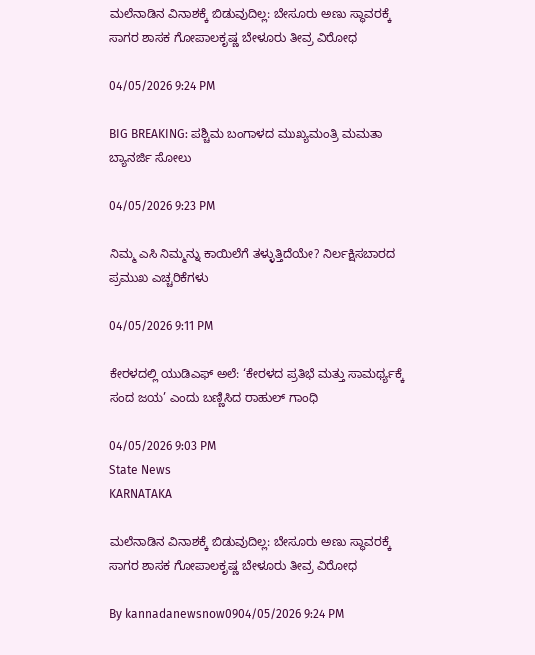ಮಲೆನಾಡಿನ ವಿನಾಶಕ್ಕೆ ಬಿಡುವುದಿಲ್ಲ: ಬೇಸೂರು ಅಣು ಸ್ಥಾವರಕ್ಕೆ ಸಾಗರ ಶಾಸಕ ಗೋಪಾಲಕೃಷ್ಣ ಬೇಳೂರು ತೀವ್ರ ವಿರೋಧ

04/05/2026 9:24 PM

BIG BREAKING: ಪಶ್ಚಿಮ ಬಂಗಾಳದ ಮುಖ್ಯಮಂತ್ರಿ ಮಮತಾ ಬ್ಯಾನರ್ಜಿ ಸೋಲು

04/05/2026 9:23 PM

ನಿಮ್ಮ ಎಸಿ ನಿಮ್ಮನ್ನು ಕಾಯಿಲೆಗೆ ತಳ್ಳುತ್ತಿದೆಯೇ? ನಿರ್ಲಕ್ಷಿಸಬಾರದ ಪ್ರಮುಖ ಎಚ್ಚರಿಕೆಗಳು

04/05/2026 9:11 PM

ಕೇರಳದಲ್ಲಿ ಯುಡಿಎಫ್ ಅಲೆ: ‘ಕೇರಳದ ಪ್ರತಿಭೆ ಮತ್ತು ಸಾಮರ್ಥ್ಯಕ್ಕೆ ಸಂದ ಜಯ’ ಎಂದು ಬಣ್ಣಿಸಿದ ರಾಹುಲ್ ಗಾಂಧಿ

04/05/2026 9:03 PM
State News
KARNATAKA

ಮಲೆನಾಡಿನ ವಿನಾಶಕ್ಕೆ ಬಿಡುವುದಿಲ್ಲ: ಬೇಸೂರು ಅಣು ಸ್ಥಾವರಕ್ಕೆ ಸಾಗರ ಶಾಸಕ ಗೋಪಾಲಕೃಷ್ಣ ಬೇಳೂರು ತೀವ್ರ ವಿರೋಧ

By kannadanewsnow0904/05/2026 9:24 PM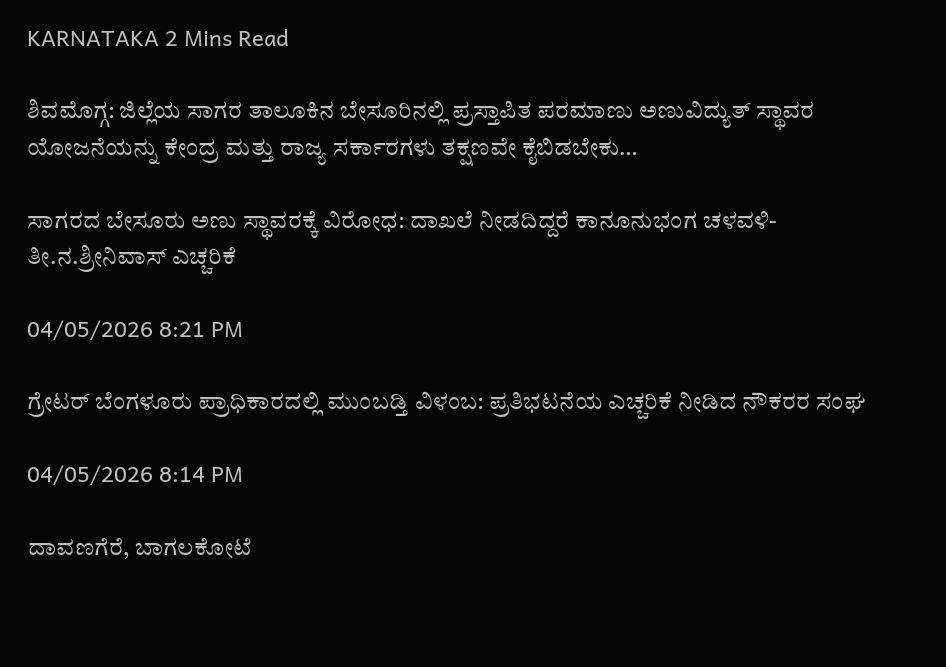KARNATAKA 2 Mins Read

ಶಿವಮೊಗ್ಗ: ಜಿಲ್ಲೆಯ ಸಾಗರ ತಾಲೂಕಿನ ಬೇಸೂರಿನಲ್ಲಿ ಪ್ರಸ್ತಾಪಿತ ಪರಮಾಣು ಅಣುವಿದ್ಯುತ್ ಸ್ಥಾವರ ಯೋಜನೆಯನ್ನು ಕೇಂದ್ರ ಮತ್ತು ರಾಜ್ಯ ಸರ್ಕಾರಗಳು ತಕ್ಷಣವೇ ಕೈಬಿಡಬೇಕು…

ಸಾಗರದ ಬೇಸೂರು ಅಣು ಸ್ಥಾವರಕ್ಕೆ ವಿರೋಧ: ದಾಖಲೆ ನೀಡದಿದ್ದರೆ ಕಾನೂನುಭಂಗ ಚಳವಳಿ- ತೀ.ನ.ಶ್ರೀನಿವಾಸ್ ಎಚ್ಚರಿಕೆ

04/05/2026 8:21 PM

ಗ್ರೇಟರ್ ಬೆಂಗಳೂರು ಪ್ರಾಧಿಕಾರದಲ್ಲಿ ಮುಂಬಡ್ತಿ ವಿಳಂಬ: ಪ್ರತಿಭಟನೆಯ ಎಚ್ಚರಿಕೆ ನೀಡಿದ ನೌಕರರ ಸಂಘ

04/05/2026 8:14 PM

ದಾವಣಗೆರೆ, ಬಾಗಲಕೋಟೆ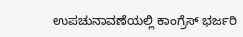ಉಪಚುನಾವಣೆಯಲ್ಲಿ ಕಾಂಗ್ರೆಸ್ ಭರ್ಜರಿ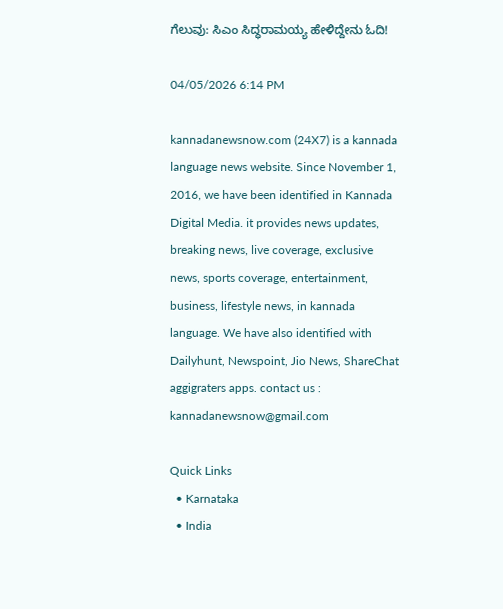ಗೆಲುವು: ಸಿಎಂ ಸಿದ್ಧರಾಮಯ್ಯ ಹೇಳಿದ್ದೇನು ಓದಿ!

04/05/2026 6:14 PM

kannadanewsnow.com (24X7) is a kannada language news website. Since November 1, 2016, we have been identified in Kannada Digital Media. it provides news updates, breaking news, live coverage, exclusive news, sports coverage, entertainment, business, lifestyle news, in kannada language. We have also identified with Dailyhunt, Newspoint, Jio News, ShareChat aggigraters apps. contact us : kannadanewsnow@gmail.com

Quick Links
  • Karnataka
  • India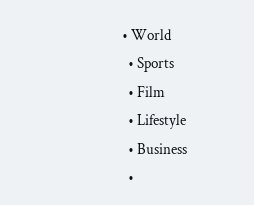• World
  • Sports
  • Film
  • Lifestyle
  • Business
  •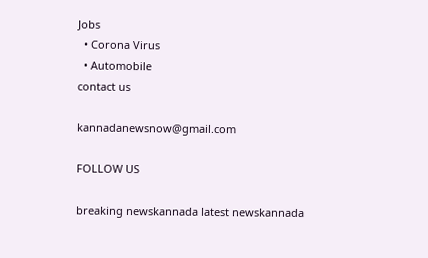Jobs
  • Corona Virus
  • Automobile
contact us

kannadanewsnow@gmail.com

FOLLOW US

breaking newskannada latest newskannada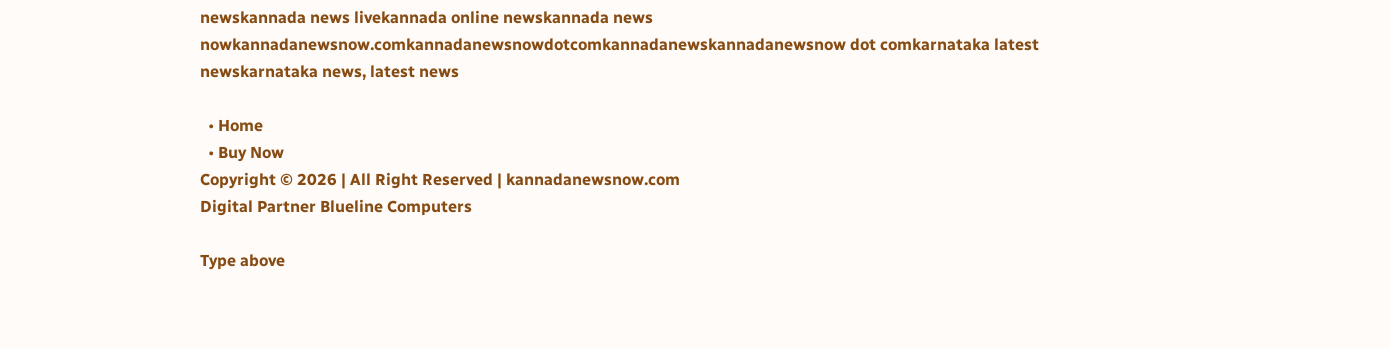newskannada news livekannada online newskannada news nowkannadanewsnow.comkannadanewsnowdotcomkannadanewskannadanewsnow dot comkarnataka latest newskarnataka news, latest news

  • Home
  • Buy Now
Copyright © 2026 | All Right Reserved | kannadanewsnow.com
Digital Partner Blueline Computers

Type above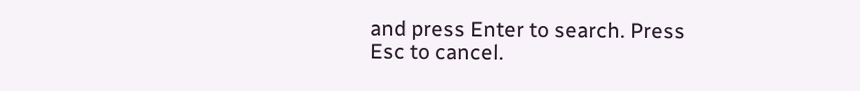and press Enter to search. Press Esc to cancel.